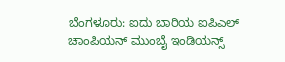ಬೆಂಗಳೂರು: ಐದು ಬಾರಿಯ ಐಪಿಎಲ್ ಚಾಂಪಿಯನ್ ಮುಂಬೈ ಇಂಡಿಯನ್ಸ್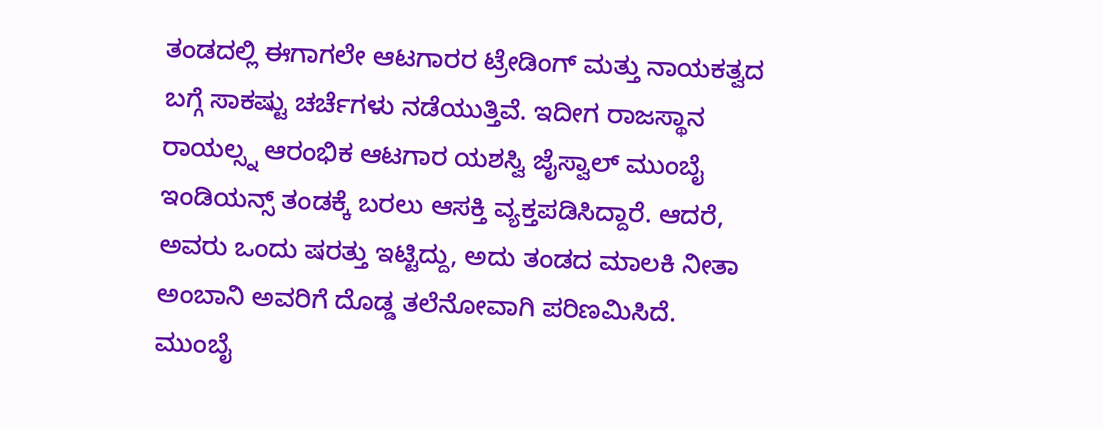ತಂಡದಲ್ಲಿ ಈಗಾಗಲೇ ಆಟಗಾರರ ಟ್ರೇಡಿಂಗ್ ಮತ್ತು ನಾಯಕತ್ವದ ಬಗ್ಗೆ ಸಾಕಷ್ಟು ಚರ್ಚೆಗಳು ನಡೆಯುತ್ತಿವೆ. ಇದೀಗ ರಾಜಸ್ಥಾನ ರಾಯಲ್ಸ್ನ ಆರಂಭಿಕ ಆಟಗಾರ ಯಶಸ್ವಿ ಜೈಸ್ವಾಲ್ ಮುಂಬೈ ಇಂಡಿಯನ್ಸ್ ತಂಡಕ್ಕೆ ಬರಲು ಆಸಕ್ತಿ ವ್ಯಕ್ತಪಡಿಸಿದ್ದಾರೆ. ಆದರೆ, ಅವರು ಒಂದು ಷರತ್ತು ಇಟ್ಟಿದ್ದು, ಅದು ತಂಡದ ಮಾಲಕಿ ನೀತಾ ಅಂಬಾನಿ ಅವರಿಗೆ ದೊಡ್ಡ ತಲೆನೋವಾಗಿ ಪರಿಣಮಿಸಿದೆ.
ಮುಂಬೈ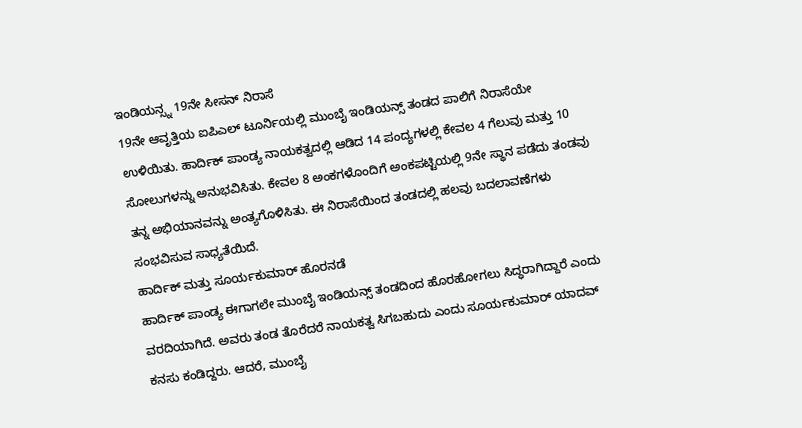ಇಂಡಿಯನ್ಸ್ನ 19ನೇ ಸೀಸನ್ ನಿರಾಸೆ
19ನೇ ಆವೃತ್ತಿಯ ಐಪಿಎಲ್ ಟೂರ್ನಿಯಲ್ಲಿ ಮುಂಬೈ ಇಂಡಿಯನ್ಸ್ ತಂಡದ ಪಾಲಿಗೆ ನಿರಾಸೆಯೇ ಉಳಿಯಿತು. ಹಾರ್ದಿಕ್ ಪಾಂಡ್ಯ ನಾಯಕತ್ವದಲ್ಲಿ ಆಡಿದ 14 ಪಂದ್ಯಗಳಲ್ಲಿ ಕೇವಲ 4 ಗೆಲುವು ಮತ್ತು 10 ಸೋಲುಗಳನ್ನು ಅನುಭವಿಸಿತು. ಕೇವಲ 8 ಅಂಕಗಳೊಂದಿಗೆ ಅಂಕಪಟ್ಟಿಯಲ್ಲಿ 9ನೇ ಸ್ಥಾನ ಪಡೆದು ತಂಡವು ತನ್ನ ಅಭಿಯಾನವನ್ನು ಅಂತ್ಯಗೊಳಿಸಿತು. ಈ ನಿರಾಸೆಯಿಂದ ತಂಡದಲ್ಲಿ ಹಲವು ಬದಲಾವಣೆಗಳು ಸಂಭವಿಸುವ ಸಾಧ್ಯತೆಯಿದೆ.
ಹಾರ್ದಿಕ್ ಮತ್ತು ಸೂರ್ಯಕುಮಾರ್ ಹೊರನಡೆ
ಹಾರ್ದಿಕ್ ಪಾಂಡ್ಯ ಈಗಾಗಲೇ ಮುಂಬೈ ಇಂಡಿಯನ್ಸ್ ತಂಡದಿಂದ ಹೊರಹೋಗಲು ಸಿದ್ಧರಾಗಿದ್ದಾರೆ ಎಂದು ವರದಿಯಾಗಿದೆ. ಅವರು ತಂಡ ತೊರೆದರೆ ನಾಯಕತ್ವ ಸಿಗಬಹುದು ಎಂದು ಸೂರ್ಯಕುಮಾರ್ ಯಾದವ್ ಕನಸು ಕಂಡಿದ್ದರು. ಆದರೆ, ಮುಂಬೈ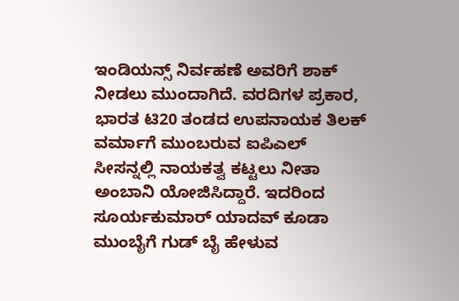ಇಂಡಿಯನ್ಸ್ ನಿರ್ವಹಣೆ ಅವರಿಗೆ ಶಾಕ್ ನೀಡಲು ಮುಂದಾಗಿದೆ. ವರದಿಗಳ ಪ್ರಕಾರ, ಭಾರತ ಟಿ20 ತಂಡದ ಉಪನಾಯಕ ತಿಲಕ್ ವರ್ಮಾಗೆ ಮುಂಬರುವ ಐಪಿಎಲ್ ಸೀಸನ್ನಲ್ಲಿ ನಾಯಕತ್ವ ಕಟ್ಟಲು ನೀತಾ ಅಂಬಾನಿ ಯೋಜಿಸಿದ್ದಾರೆ. ಇದರಿಂದ ಸೂರ್ಯಕುಮಾರ್ ಯಾದವ್ ಕೂಡಾ ಮುಂಬೈಗೆ ಗುಡ್ ಬೈ ಹೇಳುವ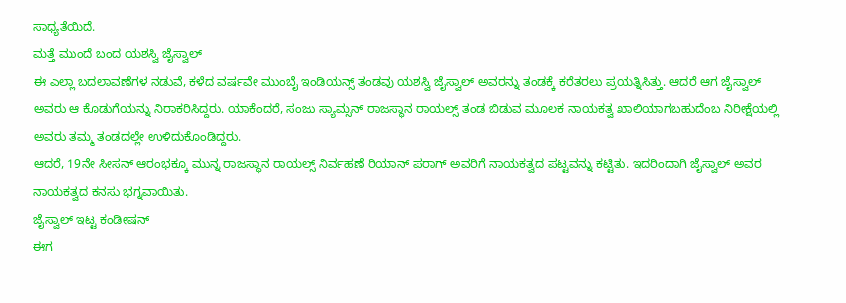ಸಾಧ್ಯತೆಯಿದೆ.
ಮತ್ತೆ ಮುಂದೆ ಬಂದ ಯಶಸ್ವಿ ಜೈಸ್ವಾಲ್
ಈ ಎಲ್ಲಾ ಬದಲಾವಣೆಗಳ ನಡುವೆ, ಕಳೆದ ವರ್ಷವೇ ಮುಂಬೈ ಇಂಡಿಯನ್ಸ್ ತಂಡವು ಯಶಸ್ವಿ ಜೈಸ್ವಾಲ್ ಅವರನ್ನು ತಂಡಕ್ಕೆ ಕರೆತರಲು ಪ್ರಯತ್ನಿಸಿತ್ತು. ಆದರೆ ಆಗ ಜೈಸ್ವಾಲ್ ಅವರು ಆ ಕೊಡುಗೆಯನ್ನು ನಿರಾಕರಿಸಿದ್ದರು. ಯಾಕೆಂದರೆ, ಸಂಜು ಸ್ಯಾಮ್ಸನ್ ರಾಜಸ್ಥಾನ ರಾಯಲ್ಸ್ ತಂಡ ಬಿಡುವ ಮೂಲಕ ನಾಯಕತ್ವ ಖಾಲಿಯಾಗಬಹುದೆಂಬ ನಿರೀಕ್ಷೆಯಲ್ಲಿ ಅವರು ತಮ್ಮ ತಂಡದಲ್ಲೇ ಉಳಿದುಕೊಂಡಿದ್ದರು.
ಆದರೆ, 19ನೇ ಸೀಸನ್ ಆರಂಭಕ್ಕೂ ಮುನ್ನ ರಾಜಸ್ಥಾನ ರಾಯಲ್ಸ್ ನಿರ್ವಹಣೆ ರಿಯಾನ್ ಪರಾಗ್ ಅವರಿಗೆ ನಾಯಕತ್ವದ ಪಟ್ಟವನ್ನು ಕಟ್ಟಿತು. ಇದರಿಂದಾಗಿ ಜೈಸ್ವಾಲ್ ಅವರ ನಾಯಕತ್ವದ ಕನಸು ಭಗ್ನವಾಯಿತು.
ಜೈಸ್ವಾಲ್ ಇಟ್ಟ ಕಂಡೀಷನ್
ಈಗ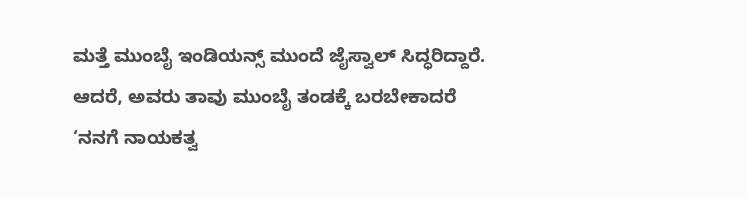ಮತ್ತೆ ಮುಂಬೈ ಇಂಡಿಯನ್ಸ್ ಮುಂದೆ ಜೈಸ್ವಾಲ್ ಸಿದ್ಧರಿದ್ದಾರೆ. ಆದರೆ, ಅವರು ತಾವು ಮುಂಬೈ ತಂಡಕ್ಕೆ ಬರಬೇಕಾದರೆ ‘ನನಗೆ ನಾಯಕತ್ವ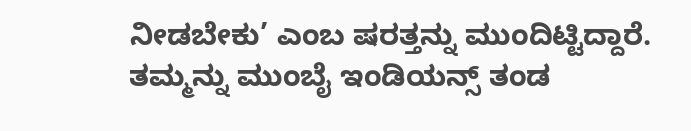ನೀಡಬೇಕು’ ಎಂಬ ಷರತ್ತನ್ನು ಮುಂದಿಟ್ಟಿದ್ದಾರೆ. ತಮ್ಮನ್ನು ಮುಂಬೈ ಇಂಡಿಯನ್ಸ್ ತಂಡ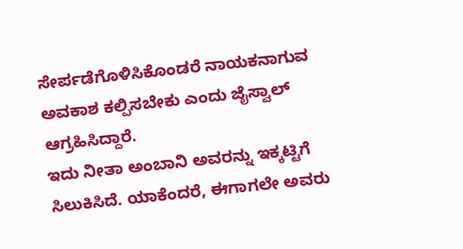ಸೇರ್ಪಡೆಗೊಳಿಸಿಕೊಂಡರೆ ನಾಯಕನಾಗುವ ಅವಕಾಶ ಕಲ್ಪಿಸಬೇಕು ಎಂದು ಜೈಸ್ವಾಲ್ ಆಗ್ರಹಿಸಿದ್ದಾರೆ.
ಇದು ನೀತಾ ಅಂಬಾನಿ ಅವರನ್ನು ಇಕ್ಕಟ್ಟಿಗೆ ಸಿಲುಕಿಸಿದೆ. ಯಾಕೆಂದರೆ, ಈಗಾಗಲೇ ಅವರು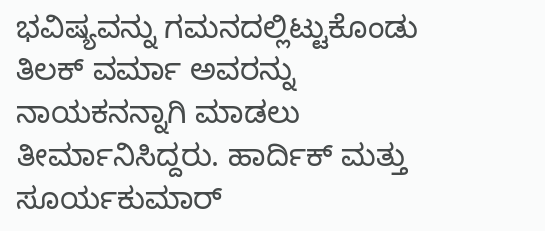ಭವಿಷ್ಯವನ್ನು ಗಮನದಲ್ಲಿಟ್ಟುಕೊಂಡು ತಿಲಕ್ ವರ್ಮಾ ಅವರನ್ನು ನಾಯಕನನ್ನಾಗಿ ಮಾಡಲು ತೀರ್ಮಾನಿಸಿದ್ದರು. ಹಾರ್ದಿಕ್ ಮತ್ತು ಸೂರ್ಯಕುಮಾರ್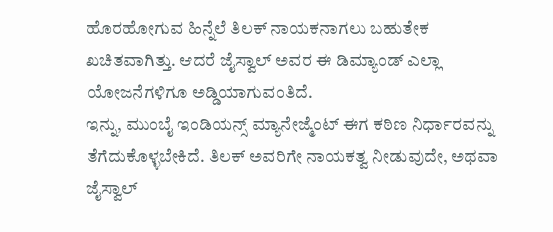ಹೊರಹೋಗುವ ಹಿನ್ನೆಲೆ ತಿಲಕ್ ನಾಯಕನಾಗಲು ಬಹುತೇಕ ಖಚಿತವಾಗಿತ್ತು. ಆದರೆ ಜೈಸ್ವಾಲ್ ಅವರ ಈ ಡಿಮ್ಯಾಂಡ್ ಎಲ್ಲಾ ಯೋಜನೆಗಳಿಗೂ ಅಡ್ಡಿಯಾಗುವಂತಿದೆ.
ಇನ್ನು, ಮುಂಬೈ ಇಂಡಿಯನ್ಸ್ ಮ್ಯಾನೇಜ್ಮೆಂಟ್ ಈಗ ಕಠಿಣ ನಿರ್ಧಾರವನ್ನು ತೆಗೆದುಕೊಳ್ಳಬೇಕಿದೆ. ತಿಲಕ್ ಅವರಿಗೇ ನಾಯಕತ್ವ ನೀಡುವುದೇ, ಅಥವಾ ಜೈಸ್ವಾಲ್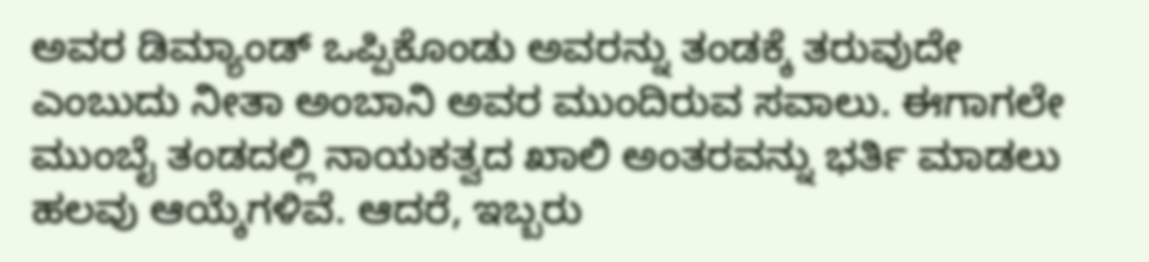ಅವರ ಡಿಮ್ಯಾಂಡ್ ಒಪ್ಪಿಕೊಂಡು ಅವರನ್ನು ತಂಡಕ್ಕೆ ತರುವುದೇ ಎಂಬುದು ನೀತಾ ಅಂಬಾನಿ ಅವರ ಮುಂದಿರುವ ಸವಾಲು. ಈಗಾಗಲೇ ಮುಂಬೈ ತಂಡದಲ್ಲಿ ನಾಯಕತ್ವದ ಖಾಲಿ ಅಂತರವನ್ನು ಭರ್ತಿ ಮಾಡಲು ಹಲವು ಆಯ್ಕೆಗಳಿವೆ. ಆದರೆ, ಇಬ್ಬರು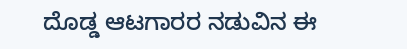ದೊಡ್ಡ ಆಟಗಾರರ ನಡುವಿನ ಈ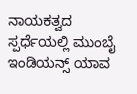ನಾಯಕತ್ವದ ಸ್ಪರ್ಧೆಯಲ್ಲಿ ಮುಂಬೈ ಇಂಡಿಯನ್ಸ್ ಯಾವ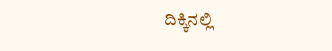ದಿಕ್ಕಿನಲ್ಲಿ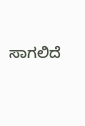ಸಾಗಲಿದೆ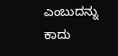ಎಂಬುದನ್ನು ಕಾದು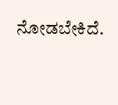ನೋಡಬೇಕಿದೆ.